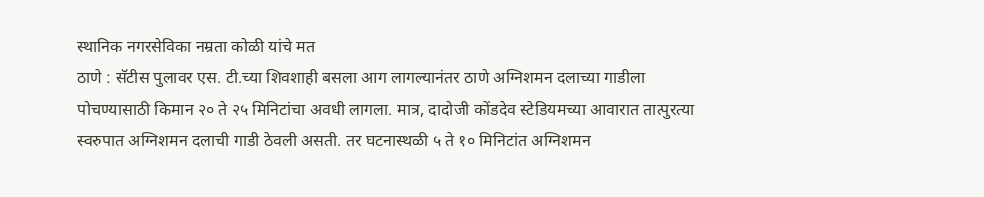स्थानिक नगरसेविका नम्रता कोळी यांचे मत
ठाणे : सॅटीस पुलावर एस. टी.च्या शिवशाही बसला आग लागल्यानंतर ठाणे अग्निशमन दलाच्या गाडीला पोचण्यासाठी किमान २० ते २५ मिनिटांचा अवधी लागला. मात्र, दादोजी कोंडदेव स्टेडियमच्या आवारात तात्पुरत्या स्वरुपात अग्निशमन दलाची गाडी ठेवली असती. तर घटनास्थळी ५ ते १० मिनिटांत अग्निशमन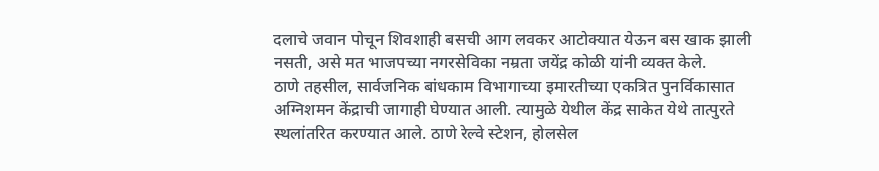दलाचे जवान पोचून शिवशाही बसची आग लवकर आटोक्यात येऊन बस खाक झाली नसती, असे मत भाजपच्या नगरसेविका नम्रता जयेंद्र कोळी यांनी व्यक्त केले.
ठाणे तहसील, सार्वजनिक बांधकाम विभागाच्या इमारतीच्या एकत्रित पुनर्विकासात अग्निशमन केंद्राची जागाही घेण्यात आली. त्यामुळे येथील केंद्र साकेत येथे तात्पुरते स्थलांतरित करण्यात आले. ठाणे रेल्वे स्टेशन, होलसेल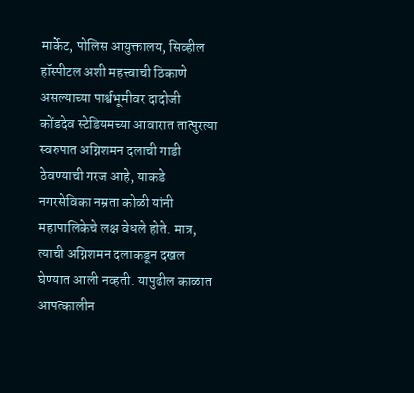मार्केट, पोलिस आयुक्तालय, सिव्हील हॉस्पीटल अशी महत्त्वाची ठिकाणे असल्याच्या पार्श्वभूमीवर दादोजी कोंडदेव स्टेडियमच्या आवारात तात्पुरत्या स्वरुपात अग्निशमन दलाची गाडी ठेवण्याची गरज आहे, याकडे नगरसेविका नम्रता कोळी यांनी महापालिकेचे लक्ष वेधले होते. मात्र, त्याची अग्निशमन दलाकडून दखल घेण्यात आली नव्हती. यापुढील काळात आपत्कालीन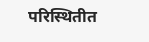परिस्थितीत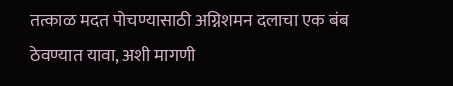तत्काळ मदत पोचण्यासाठी अग्निशमन दलाचा एक बंब ठेवण्यात यावा, अशी मागणी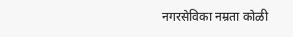नगरसेविका नम्रता कोळी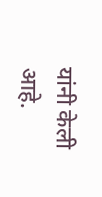यांनी केली आहे.